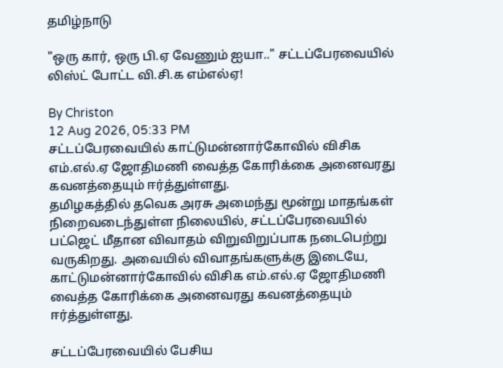தமிழ்நாடு

"ஒரு கார், ஒரு பி.ஏ வேணும் ஐயா.." சட்டப்பேரவையில் லிஸ்ட் போட்ட வி.சி.க எம்எல்ஏ!

By Christon
12 Aug 2026, 05:33 PM
சட்டப்பேரவையில் காட்டுமன்னார்கோவில் விசிக எம்.எல்.ஏ ஜோதிமணி வைத்த கோரிக்கை அனைவரது கவனத்தையும் ஈர்த்துள்ளது.
தமிழகத்தில் தவெக அரசு அமைந்து மூன்று மாதங்கள் நிறைவடைந்துள்ள நிலையில், சட்டப்பேரவையில் பட்ஜெட் மீதான விவாதம் விறுவிறுப்பாக நடைபெற்று வருகிறது. அவையில் விவாதங்களுக்கு இடையே, காட்டுமன்னார்கோவில் விசிக எம்.எல்.ஏ ஜோதிமணி வைத்த கோரிக்கை அனைவரது கவனத்தையும் ஈர்த்துள்ளது.

சட்டப்பேரவையில் பேசிய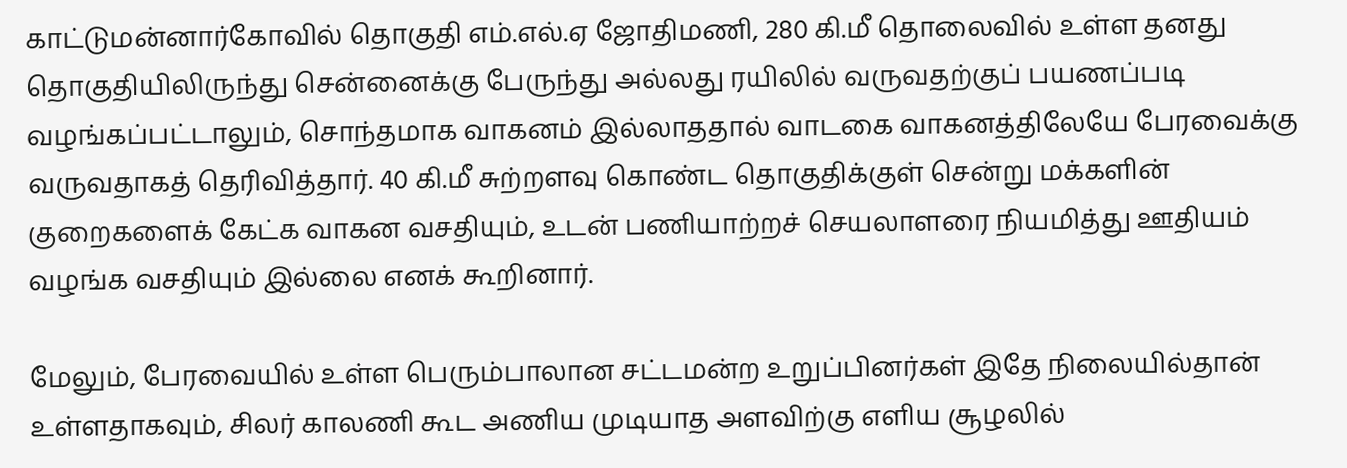காட்டுமன்னார்கோவில் தொகுதி எம்.எல்.ஏ ஜோதிமணி, 280 கி.மீ தொலைவில் உள்ள தனது தொகுதியிலிருந்து சென்னைக்கு பேருந்து அல்லது ரயிலில் வருவதற்குப் பயணப்படி வழங்கப்பட்டாலும், சொந்தமாக வாகனம் இல்லாததால் வாடகை வாகனத்திலேயே பேரவைக்கு வருவதாகத் தெரிவித்தார். 40 கி.மீ சுற்றளவு கொண்ட தொகுதிக்குள் சென்று மக்களின் குறைகளைக் கேட்க வாகன வசதியும், உடன் பணியாற்றச் செயலாளரை நியமித்து ஊதியம் வழங்க வசதியும் இல்லை எனக் கூறினார்.

மேலும், பேரவையில் உள்ள பெரும்பாலான சட்டமன்ற உறுப்பினர்கள் இதே நிலையில்தான் உள்ளதாகவும், சிலர் காலணி கூட அணிய முடியாத அளவிற்கு எளிய சூழலில்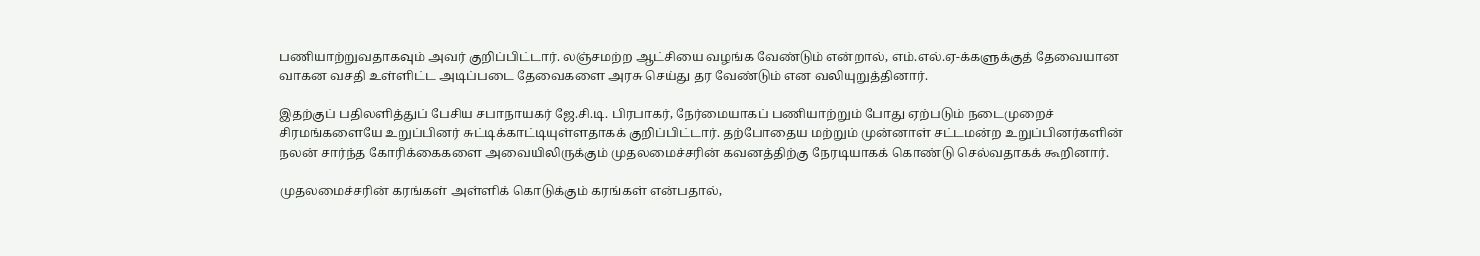பணியாற்றுவதாகவும் அவர் குறிப்பிட்டார். லஞ்சமற்ற ஆட்சியை வழங்க வேண்டும் என்றால், எம்.எல்.ஏ-க்களுக்குத் தேவையான வாகன வசதி உள்ளிட்ட அடிப்படை தேவைகளை அரசு செய்து தர வேண்டும் என வலியுறுத்தினார்.

இதற்குப் பதிலளித்துப் பேசிய சபாநாயகர் ஜே.சி.டி. பிரபாகர், நேர்மையாகப் பணியாற்றும் போது ஏற்படும் நடைமுறைச் சிரமங்களையே உறுப்பினர் சுட்டிக்காட்டியுள்ளதாகக் குறிப்பிட்டார். தற்போதைய மற்றும் முன்னாள் சட்டமன்ற உறுப்பினர்களின் நலன் சார்ந்த கோரிக்கைகளை அவையிலிருக்கும் முதலமைச்சரின் கவனத்திற்கு நேரடியாகக் கொண்டு செல்வதாகக் கூறினார்.

முதலமைச்சரின் கரங்கள் அள்ளிக் கொடுக்கும் கரங்கள் என்பதால்,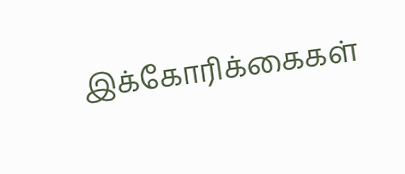இக்கோரிக்கைகள்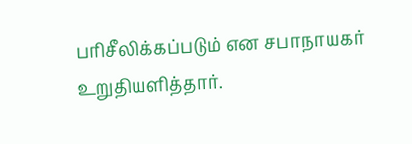பரிசீலிக்கப்படும் என சபாநாயகர் உறுதியளித்தார்.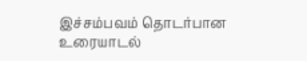இச்சம்பவம் தொடர்பான உரையாடல்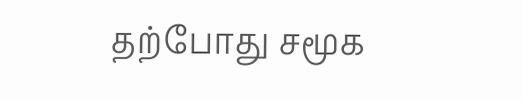தற்போது சமூக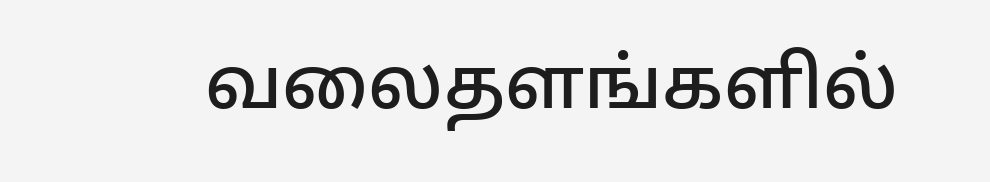வலைதளங்களில்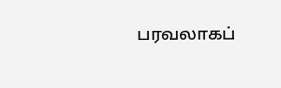பரவலாகப்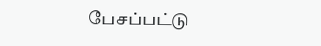பேசப்பட்டு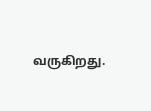வருகிறது.